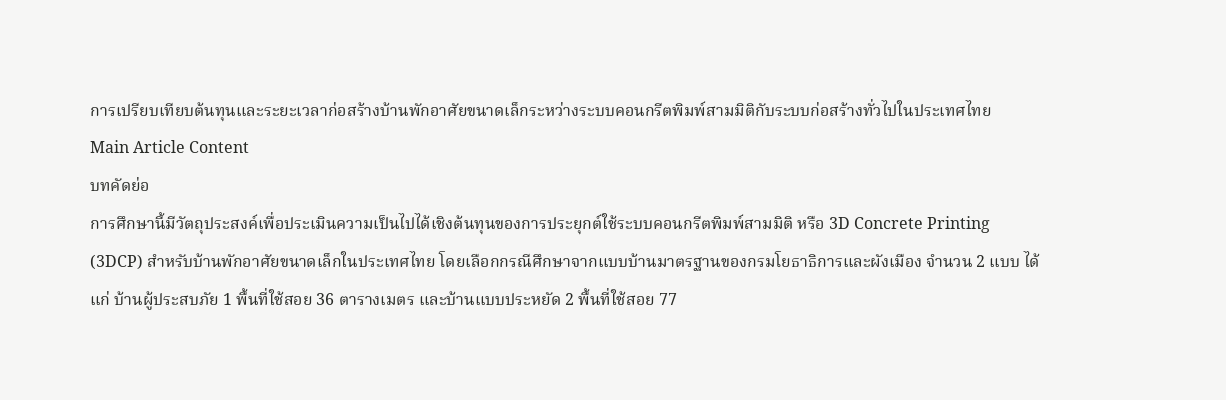การเปรียบเทียบต้นทุนและระยะเวลาก่อสร้างบ้านพักอาศัยขนาดเล็กระหว่างระบบคอนกรีตพิมพ์สามมิติกับระบบก่อสร้างทั่วไปในประเทศไทย
Main Article Content
บทคัดย่อ
การศึกษานี้มีวัตถุประสงค์เพื่อประเมินความเป็นไปได้เชิงต้นทุนของการประยุกต์ใช้ระบบคอนกรีตพิมพ์สามมิติ หรือ 3D Concrete Printing (3DCP) สำหรับบ้านพักอาศัยขนาดเล็กในประเทศไทย โดยเลือกกรณีศึกษาจากแบบบ้านมาตรฐานของกรมโยธาธิการและผังเมือง จำนวน 2 แบบ ได้แก่ บ้านผู้ประสบภัย 1 พื้นที่ใช้สอย 36 ตารางเมตร และบ้านแบบประหยัด 2 พื้นที่ใช้สอย 77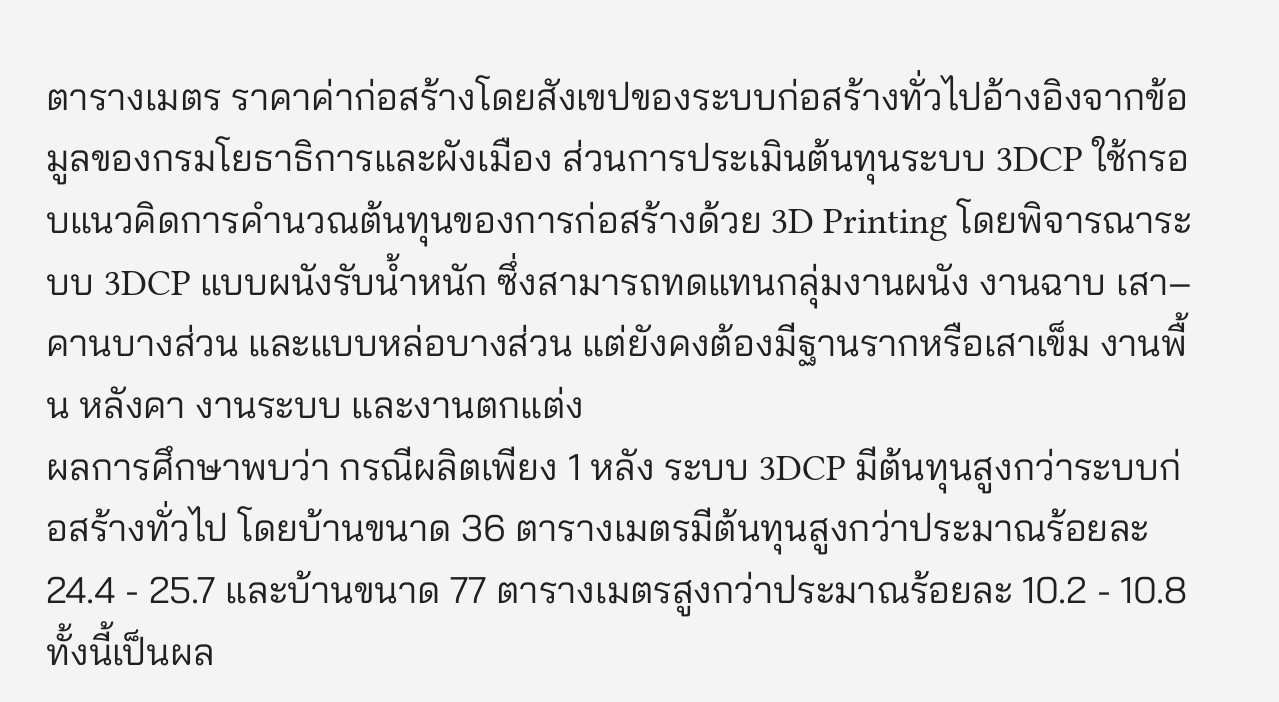ตารางเมตร ราคาค่าก่อสร้างโดยสังเขปของระบบก่อสร้างทั่วไปอ้างอิงจากข้อมูลของกรมโยธาธิการและผังเมือง ส่วนการประเมินต้นทุนระบบ 3DCP ใช้กรอบแนวคิดการคำนวณต้นทุนของการก่อสร้างด้วย 3D Printing โดยพิจารณาระบบ 3DCP แบบผนังรับน้ำหนัก ซึ่งสามารถทดแทนกลุ่มงานผนัง งานฉาบ เสา–คานบางส่วน และแบบหล่อบางส่วน แต่ยังคงต้องมีฐานรากหรือเสาเข็ม งานพื้น หลังคา งานระบบ และงานตกแต่ง
ผลการศึกษาพบว่า กรณีผลิตเพียง 1 หลัง ระบบ 3DCP มีต้นทุนสูงกว่าระบบก่อสร้างทั่วไป โดยบ้านขนาด 36 ตารางเมตรมีต้นทุนสูงกว่าประมาณร้อยละ 24.4 - 25.7 และบ้านขนาด 77 ตารางเมตรสูงกว่าประมาณร้อยละ 10.2 - 10.8 ทั้งนี้เป็นผล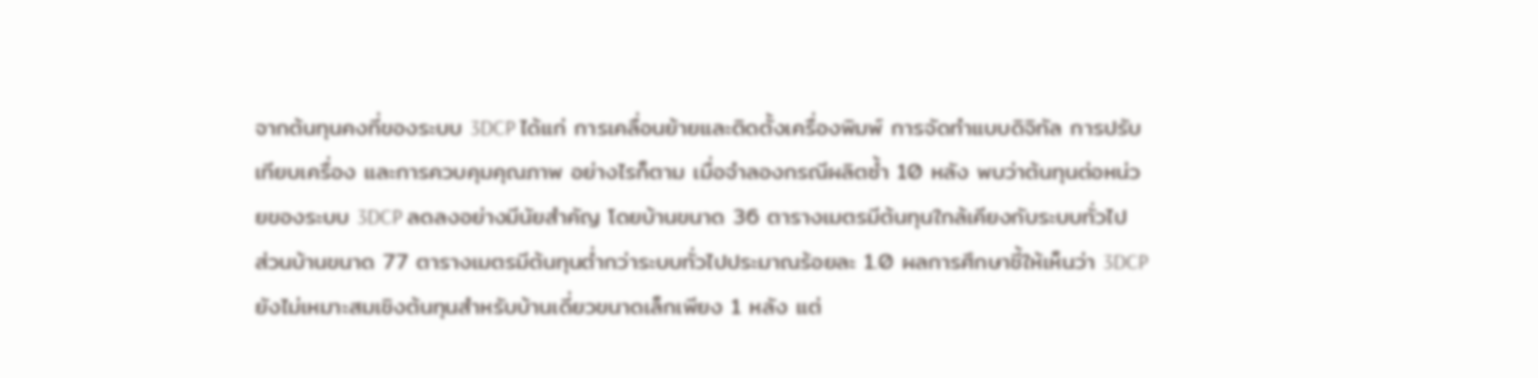จากต้นทุนคงที่ของระบบ 3DCP ได้แก่ การเคลื่อนย้ายและติดตั้งเครื่องพิมพ์ การจัดทำแบบดิจิทัล การปรับเทียบเครื่อง และการควบคุมคุณภาพ อย่างไรก็ตาม เมื่อจำลองกรณีผลิตซ้ำ 10 หลัง พบว่าต้นทุนต่อหน่วยของระบบ 3DCP ลดลงอย่างมีนัยสำคัญ โดยบ้านขนาด 36 ตารางเมตรมีต้นทุนใกล้เคียงกับระบบทั่วไป ส่วนบ้านขนาด 77 ตารางเมตรมีต้นทุนต่ำกว่าระบบทั่วไปประมาณร้อยละ 1.0 ผลการศึกษาชี้ให้เห็นว่า 3DCP ยังไม่เหมาะสมเชิงต้นทุนสำหรับบ้านเดี่ยวขนาดเล็กเพียง 1 หลัง แต่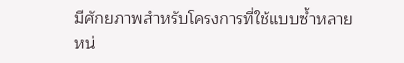มีศักยภาพสำหรับโครงการที่ใช้แบบซ้ำหลายหน่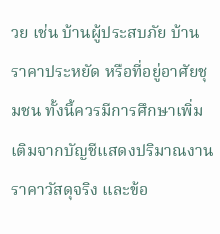วย เช่น บ้านผู้ประสบภัย บ้านราคาประหยัด หรือที่อยู่อาศัยชุมชน ทั้งนี้ควรมีการศึกษาเพิ่มเติมจากบัญชีแสดงปริมาณงาน ราคาวัสดุจริง และข้อ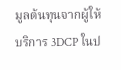มูลต้นทุนจากผู้ให้บริการ 3DCP ในป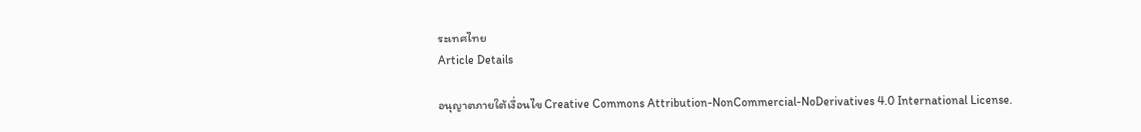ระเทศไทย
Article Details

อนุญาตภายใต้เงื่อนไข Creative Commons Attribution-NonCommercial-NoDerivatives 4.0 International License.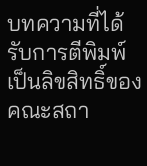บทความที่ได้รับการตีพิมพ์เป็นลิขสิทธิ์ของ คณะสถา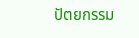ปัตยกรรม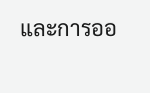และการออ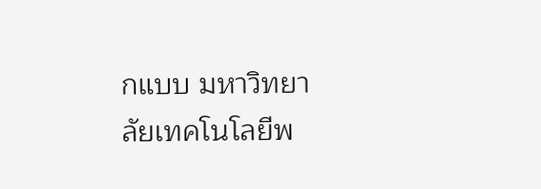กแบบ มหาวิทยาลัยเทคโนโลยีพ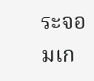ระจอมเก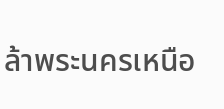ล้าพระนครเหนือ